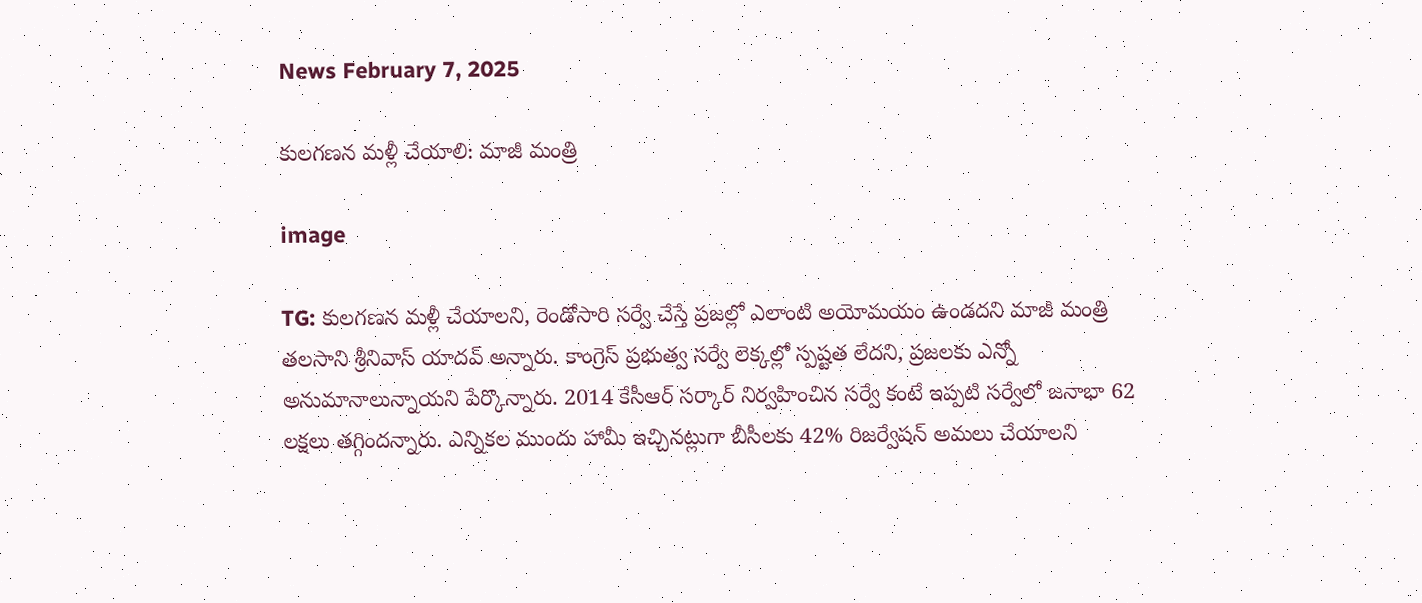News February 7, 2025

కులగణన మళ్లీ చేయాలి: మాజీ మంత్రి

image

TG: కులగణన మళ్లీ చేయాలని, రెండోసారి సర్వే చేస్తే ప్రజల్లో ఎలాంటి అయోమయం ఉండదని మాజీ మంత్రి తలసాని శ్రీనివాస్ యాదవ్ అన్నారు. కాంగ్రెస్ ప్రభుత్వ సర్వే లెక్కల్లో స్పష్టత లేదని, ప్రజలకు ఎన్నో అనుమానాలున్నాయని పేర్కొన్నారు. 2014 కేసీఆర్ సర్కార్ నిర్వహించిన సర్వే కంటే ఇప్పటి సర్వేలో జనాభా 62 లక్షలు తగ్గిందన్నారు. ఎన్నికల ముందు హామీ ఇచ్చినట్లుగా బీసీలకు 42% రిజర్వేషన్ అమలు చేయాలని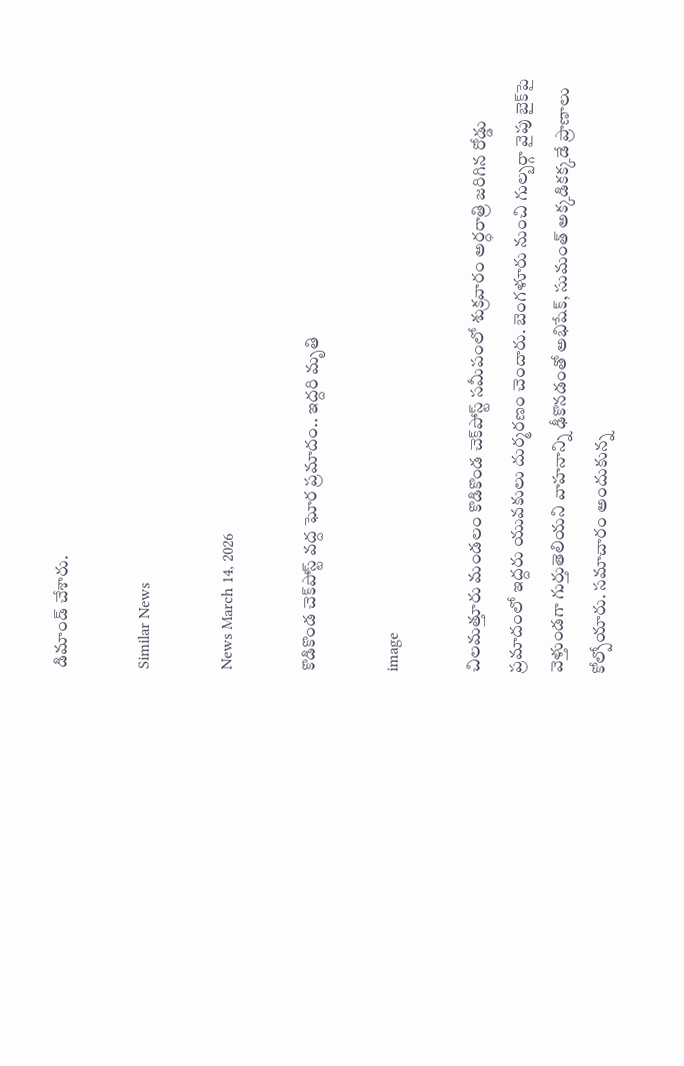డిమాండ్ చేశారు.

Similar News

News March 14, 2026

కొడికొండ చెక్‌పోస్ట్ వద్ద ఘోర ప్రమాదం.. ఇద్దరి మృతి

image

చిలమత్తూరు మండలం కొడికొండ చెక్‌పోస్ట్ సమీపంలో శుక్రవారం అర్ధరాత్రి జరిగిన రోడ్డు ప్రమాదంలో ఇద్దరు యువకులు దుర్మరణం చెందారు. బెంగళూరు నుంచి గుల్బర్గా వైపు బైక్‌పై వెళ్తుండగా గుర్తుతెలియని వాహనాన్ని ఢీకొనడంతో అభిషేక్, సుమంత్ అక్కడికక్కడే ప్రాణాలు కోల్పోయారు. సమాచారం అందుకున్న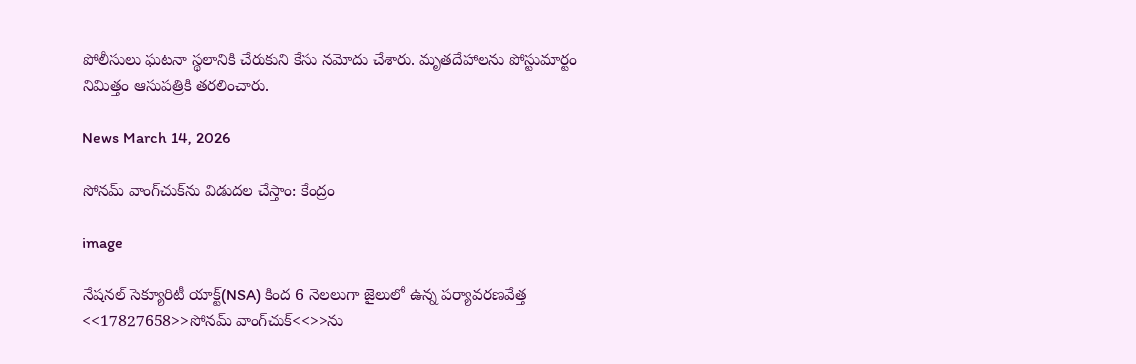పోలీసులు ఘటనా స్థలానికి చేరుకుని కేసు నమోదు చేశారు. మృతదేహాలను పోస్టుమార్టం నిమిత్తం ఆసుపత్రికి తరలించారు.

News March 14, 2026

సోనమ్ వాంగ్‌చుక్‌ను విడుదల చేస్తాం: కేంద్రం

image

నేషనల్ సెక్యూరిటీ యాక్ట్(NSA) కింద 6 నెలలుగా జైలులో ఉన్న పర్యావరణవేత్త <<17827658>>సోనమ్ వాంగ్‌చుక్‌<<>>ను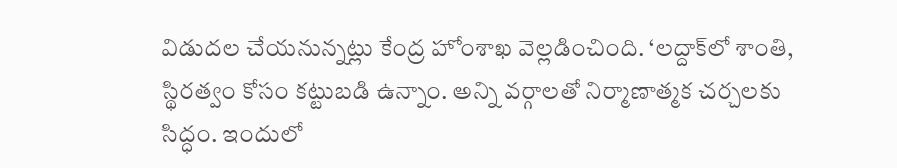విడుదల చేయనున్నట్లు కేంద్ర హోంశాఖ వెల్లడించింది. ‘లద్దాక్‌లో శాంతి, స్థిరత్వం కోసం కట్టుబడి ఉన్నాం. అన్ని వర్గాలతో నిర్మాణాత్మక చర్చలకు సిద్ధం. ఇందులో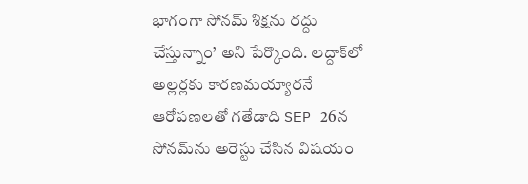భాగంగా సోనమ్ శిక్షను రద్దు చేస్తున్నాం’ అని పేర్కొంది. లద్దాక్‌లో అల్లర్లకు కారణమయ్యారనే ఆరోపణలతో గతేడాది SEP 26న సోనమ్‌ను అరెస్టు చేసిన విషయం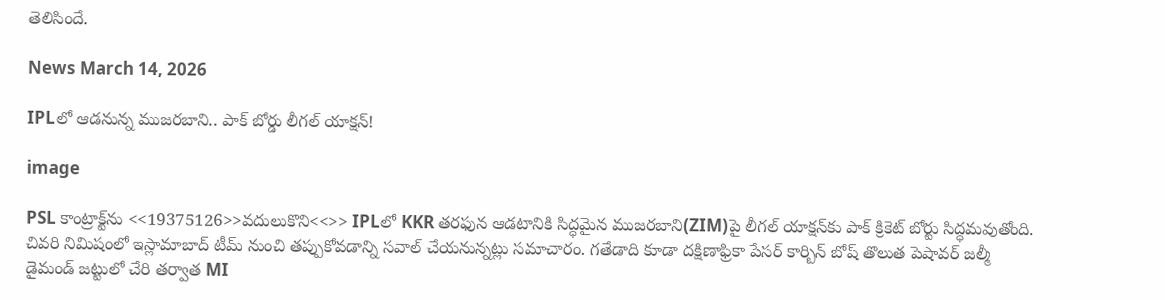తెలిసిందే.

News March 14, 2026

IPLలో ఆడనున్న ముజరబాని.. పాక్ బోర్డు లీగల్ యాక్షన్!

image

PSL కాంట్రాక్ట్‌‌ను <<19375126>>వదులుకొని<<>> IPLలో KKR తరఫున ఆడటానికి సిద్ధమైన ముజరబాని(ZIM)పై లీగల్ యాక్షన్‌కు పాక్ క్రికెట్ బోర్టు సిద్ధమవుతోంది. చివరి నిమిషంలో ఇస్లామాబాద్ టీమ్ నుంచి తప్పుకోవడాన్ని సవాల్ చేయనున్నట్లు సమాచారం. గతేడాది కూడా దక్షిణాఫ్రికా పేసర్ కార్బిన్ బోష్ తొలుత పెషావర్ జల్మీ డైమండ్ జట్టులో చేరి తర్వాత MI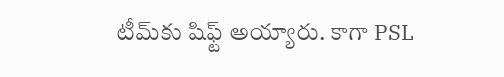టీమ్‌కు షిఫ్ట్ అయ్యారు. కాగా PSL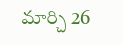మార్చి 26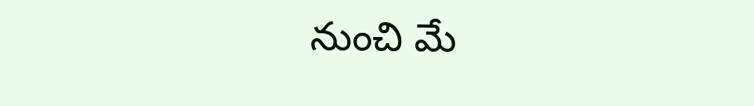నుంచి మే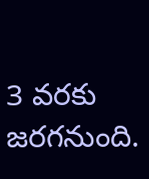3 వరకు జరగనుంది.